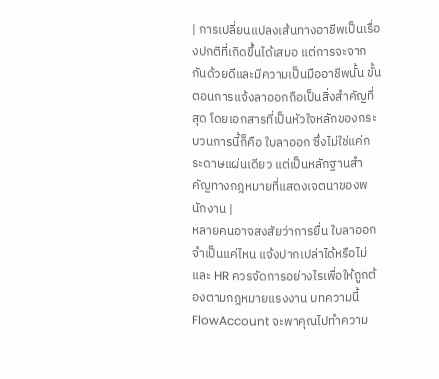| การเปลี่ยนแปลงเส้นทางอาชีพเป็นเรื่องปกติที่เกิดขึ้นได้เสมอ แต่การจะจากกันด้วยดีและมีความเป็นมืออาชีพนั้น ขั้นตอนการแจ้งลาออกถือเป็นสิ่งสำคัญที่สุด โดยเอกสารที่เป็นหัวใจหลักของกระบวนการนี้ก็คือ ใบลาออก ซึ่งไม่ใช่แค่กระดาษแผ่นเดียว แต่เป็นหลักฐานสำคัญทางกฎหมายที่แสดงเจตนาของพนักงาน |
หลายคนอาจสงสัยว่าการยื่น ใบลาออก จำเป็นแค่ไหน แจ้งปากเปล่าได้หรือไม่ และ HR ควรจัดการอย่างไรเพื่อให้ถูกต้องตามกฎหมายแรงงาน บทความนี้ FlowAccount จะพาคุณไปทำความ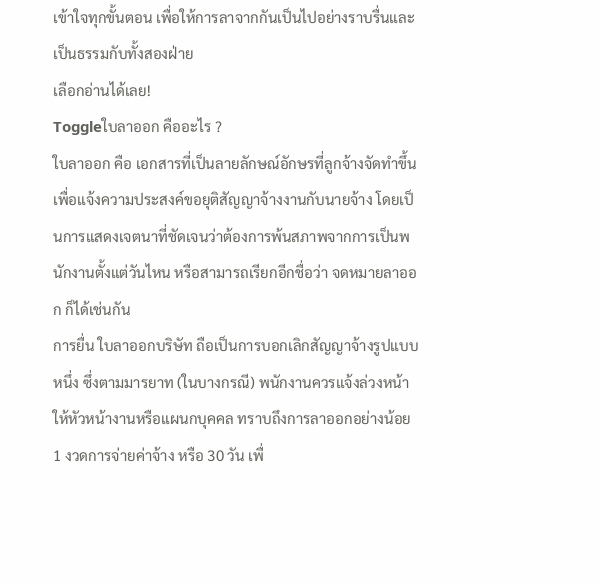เข้าใจทุกขั้นตอน เพื่อให้การลาจากกันเป็นไปอย่างราบรื่นและเป็นธรรมกับทั้งสองฝ่าย
เลือกอ่านได้เลย!
Toggleใบลาออก คืออะไร ?
ใบลาออก คือ เอกสารที่เป็นลายลักษณ์อักษรที่ลูกจ้างจัดทำขึ้นเพื่อแจ้งความประสงค์ขอยุติสัญญาจ้างงานกับนายจ้าง โดยเป็นการแสดงเจตนาที่ชัดเจนว่าต้องการพ้นสภาพจากการเป็นพนักงานตั้งแต่วันไหน หรือสามารถเรียกอีกชื่อว่า จดหมายลาออก ก็ได้เช่นกัน
การยื่น ใบลาออกบริษัท ถือเป็นการบอกเลิกสัญญาจ้างรูปแบบหนึ่ง ซึ่งตามมารยาท (ในบางกรณี) พนักงานควรแจ้งล่วงหน้าให้หัวหน้างานหรือแผนกบุคคล ทราบถึงการลาออกอย่างน้อย 1 งวดการจ่ายค่าจ้าง หรือ 30 วัน เพื่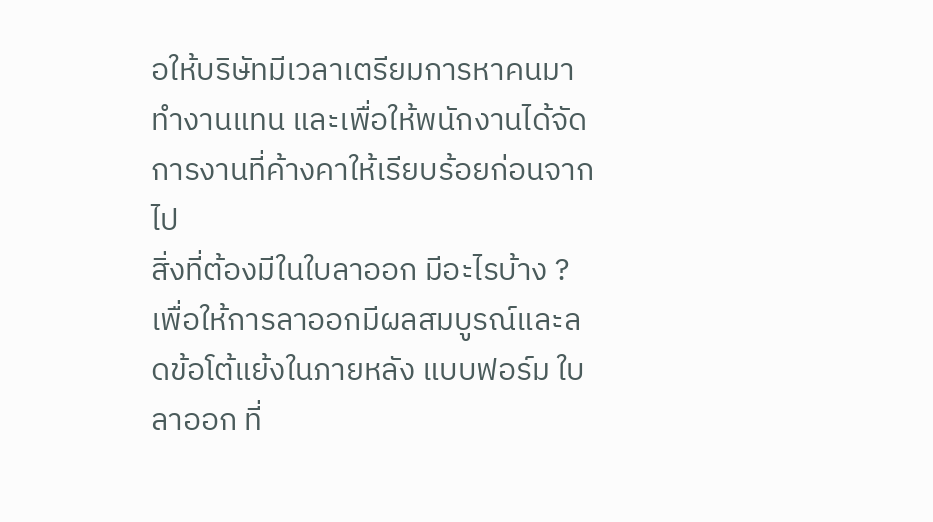อให้บริษัทมีเวลาเตรียมการหาคนมาทำงานแทน และเพื่อให้พนักงานได้จัดการงานที่ค้างคาให้เรียบร้อยก่อนจากไป
สิ่งที่ต้องมีในใบลาออก มีอะไรบ้าง ?
เพื่อให้การลาออกมีผลสมบูรณ์และลดข้อโต้แย้งในภายหลัง แบบฟอร์ม ใบลาออก ที่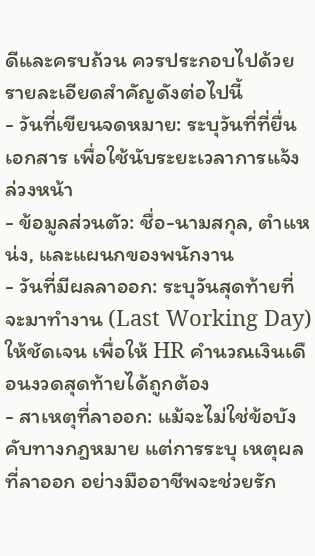ดีและครบถ้วน ควรประกอบไปด้วยรายละเอียดสำคัญดังต่อไปนี้
- วันที่เขียนจดหมาย: ระบุวันที่ที่ยื่นเอกสาร เพื่อใช้นับระยะเวลาการแจ้งล่วงหน้า
- ข้อมูลส่วนตัว: ชื่อ-นามสกุล, ตำแหน่ง, และแผนกของพนักงาน
- วันที่มีผลลาออก: ระบุวันสุดท้ายที่จะมาทำงาน (Last Working Day) ให้ชัดเจน เพื่อให้ HR คำนวณเงินเดือนงวดสุดท้ายได้ถูกต้อง
- สาเหตุที่ลาออก: แม้จะไม่ใช่ข้อบังคับทางกฎหมาย แต่การระบุ เหตุผลที่ลาออก อย่างมืออาชีพจะช่วยรัก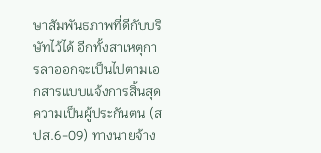ษาสัมพันธภาพที่ดีกับบริษัทไว้ได้ อีกทั้งสาเหตุการลาออกจะเป็นไปตามเอกสารแบบแจ้งการสิ้นสุดความเป็นผู้ประกันตน (สปส.6-09) ทางนายจ้าง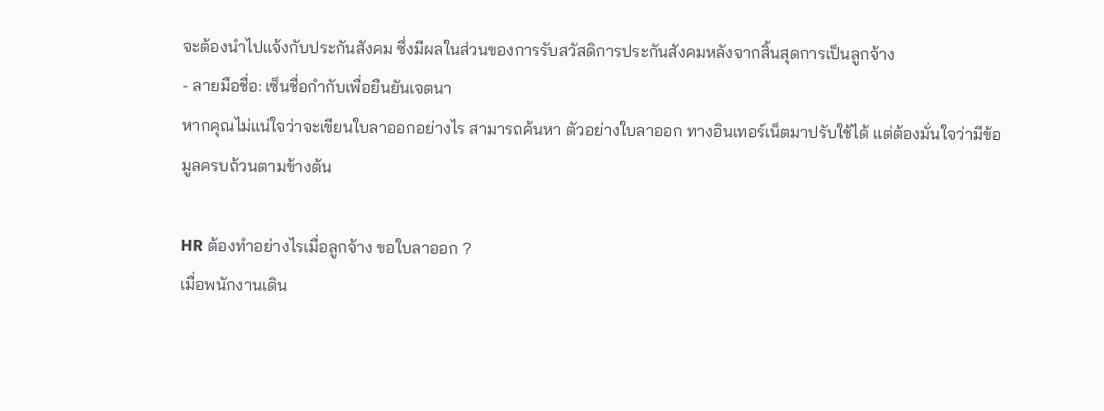จะต้องนำไปแจ้งกับประกันสังคม ซึ่งมีผลในส่วนของการรับสวัสดิการประกันสังคมหลังจากสิ้นสุดการเป็นลูกจ้าง
- ลายมือชื่อ: เซ็นชื่อกำกับเพื่อยืนยันเจตนา
หากคุณไม่แน่ใจว่าจะเขียนใบลาออกอย่างไร สามารถค้นหา ตัวอย่างใบลาออก ทางอินเทอร์เน็ตมาปรับใช้ได้ แต่ต้องมั่นใจว่ามีข้อมูลครบถ้วนตามข้างต้น

HR ต้องทำอย่างไรเมื่อลูกจ้าง ขอใบลาออก ?
เมื่อพนักงานเดิน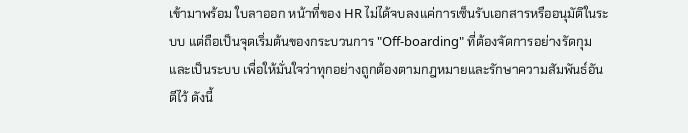เข้ามาพร้อม ใบลาออก หน้าที่ของ HR ไม่ได้จบลงแค่การเซ็นรับเอกสารหรืออนุมัติในระบบ แต่ถือเป็นจุดเริ่มต้นของกระบวนการ "Off-boarding" ที่ต้องจัดการอย่างรัดกุมและเป็นระบบ เพื่อให้มั่นใจว่าทุกอย่างถูกต้องตามกฎหมายและรักษาความสัมพันธ์อันดีไว้ ดังนี้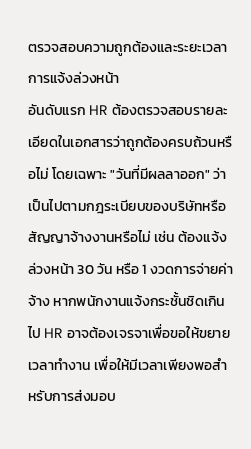ตรวจสอบความถูกต้องและระยะเวลาการแจ้งล่วงหน้า
อันดับแรก HR ต้องตรวจสอบรายละเอียดในเอกสารว่าถูกต้องครบถ้วนหรือไม่ โดยเฉพาะ "วันที่มีผลลาออก" ว่าเป็นไปตามกฎระเบียบของบริษัทหรือสัญญาจ้างงานหรือไม่ เช่น ต้องแจ้งล่วงหน้า 30 วัน หรือ 1 งวดการจ่ายค่าจ้าง หากพนักงานแจ้งกระชั้นชิดเกินไป HR อาจต้องเจรจาเพื่อขอให้ขยายเวลาทำงาน เพื่อให้มีเวลาเพียงพอสำหรับการส่งมอบ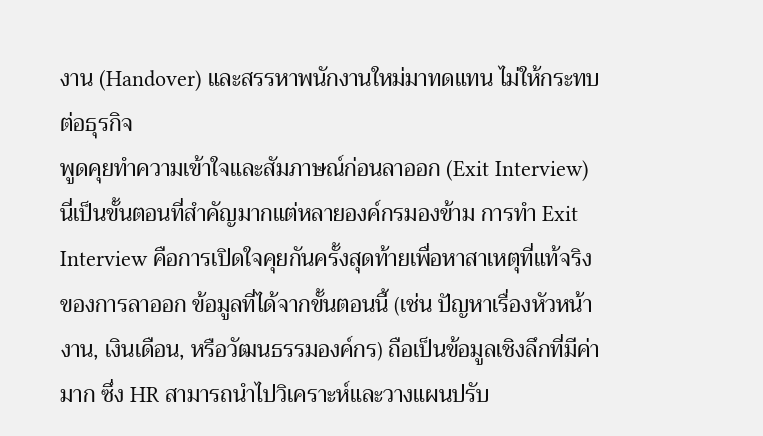งาน (Handover) และสรรหาพนักงานใหม่มาทดแทน ไม่ให้กระทบต่อธุรกิจ
พูดคุยทำความเข้าใจและสัมภาษณ์ก่อนลาออก (Exit Interview)
นี่เป็นขั้นตอนที่สำคัญมากแต่หลายองค์กรมองข้าม การทำ Exit Interview คือการเปิดใจคุยกันครั้งสุดท้ายเพื่อหาสาเหตุที่แท้จริงของการลาออก ข้อมูลที่ได้จากขั้นตอนนี้ (เช่น ปัญหาเรื่องหัวหน้างาน, เงินเดือน, หรือวัฒนธรรมองค์กร) ถือเป็นข้อมูลเชิงลึกที่มีค่ามาก ซึ่ง HR สามารถนำไปวิเคราะห์และวางแผนปรับ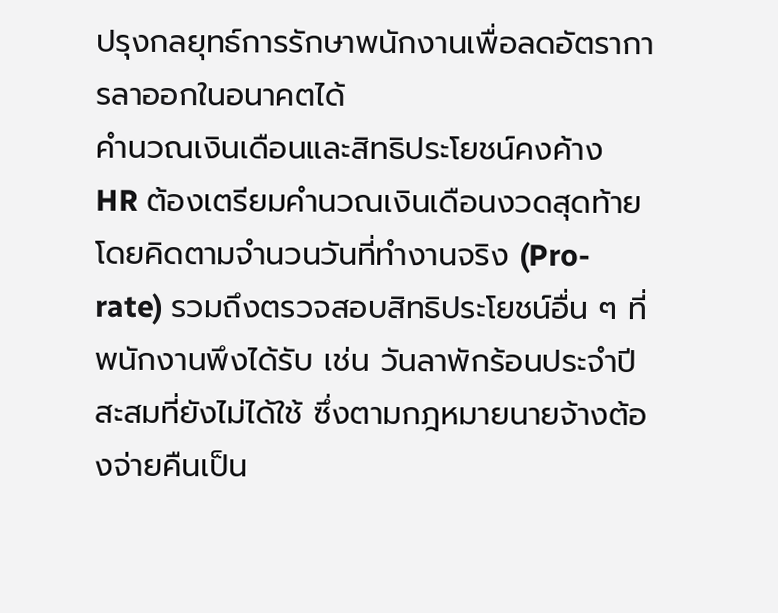ปรุงกลยุทธ์การรักษาพนักงานเพื่อลดอัตราการลาออกในอนาคตได้
คำนวณเงินเดือนและสิทธิประโยชน์คงค้าง
HR ต้องเตรียมคำนวณเงินเดือนงวดสุดท้าย โดยคิดตามจำนวนวันที่ทำงานจริง (Pro-rate) รวมถึงตรวจสอบสิทธิประโยชน์อื่น ๆ ที่พนักงานพึงได้รับ เช่น วันลาพักร้อนประจำปีสะสมที่ยังไม่ได้ใช้ ซึ่งตามกฎหมายนายจ้างต้องจ่ายคืนเป็น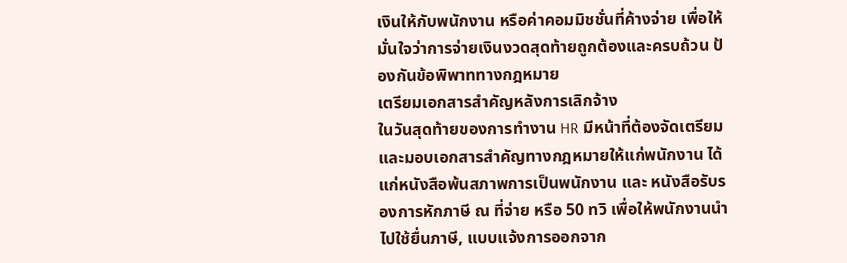เงินให้กับพนักงาน หรือค่าคอมมิชชั่นที่ค้างจ่าย เพื่อให้มั่นใจว่าการจ่ายเงินงวดสุดท้ายถูกต้องและครบถ้วน ป้องกันข้อพิพาททางกฎหมาย
เตรียมเอกสารสำคัญหลังการเลิกจ้าง
ในวันสุดท้ายของการทำงาน HR มีหน้าที่ต้องจัดเตรียมและมอบเอกสารสำคัญทางกฎหมายให้แก่พนักงาน ได้แก่หนังสือพ้นสภาพการเป็นพนักงาน และ หนังสือรับรองการหักภาษี ณ ที่จ่าย หรือ 50 ทวิ เพื่อให้พนักงานนำไปใช้ยื่นภาษี, แบบแจ้งการออกจาก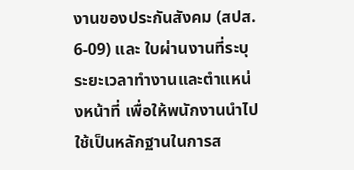งานของประกันสังคม (สปส. 6-09) และ ใบผ่านงานที่ระบุระยะเวลาทำงานและตำแหน่งหน้าที่ เพื่อให้พนักงานนำไปใช้เป็นหลักฐานในการส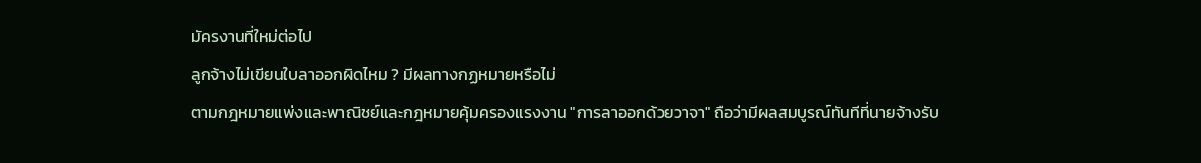มัครงานที่ใหม่ต่อไป
ลูกจ้างไม่เขียนใบลาออกผิดไหม ? มีผลทางกฏหมายหรือไม่
ตามกฎหมายแพ่งและพาณิชย์และกฎหมายคุ้มครองแรงงาน "การลาออกด้วยวาจา" ถือว่ามีผลสมบูรณ์ทันทีที่นายจ้างรับ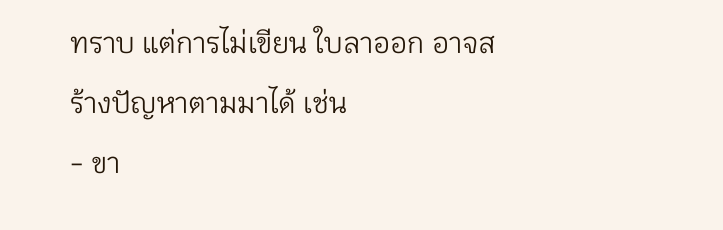ทราบ แต่การไม่เขียน ใบลาออก อาจสร้างปัญหาตามมาได้ เช่น
- ขา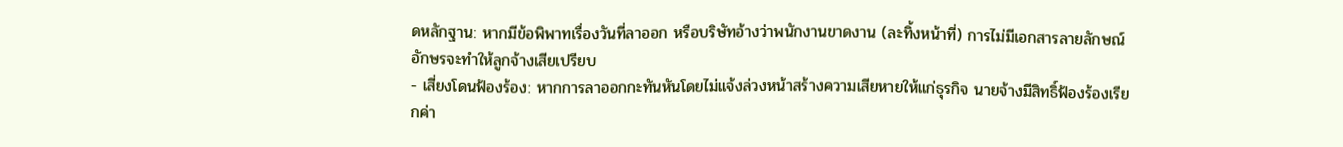ดหลักฐาน: หากมีข้อพิพาทเรื่องวันที่ลาออก หรือบริษัทอ้างว่าพนักงานขาดงาน (ละทิ้งหน้าที่) การไม่มีเอกสารลายลักษณ์อักษรจะทำให้ลูกจ้างเสียเปรียบ
- เสี่ยงโดนฟ้องร้อง: หากการลาออกกะทันหันโดยไม่แจ้งล่วงหน้าสร้างความเสียหายให้แก่ธุรกิจ นายจ้างมีสิทธิ์ฟ้องร้องเรียกค่า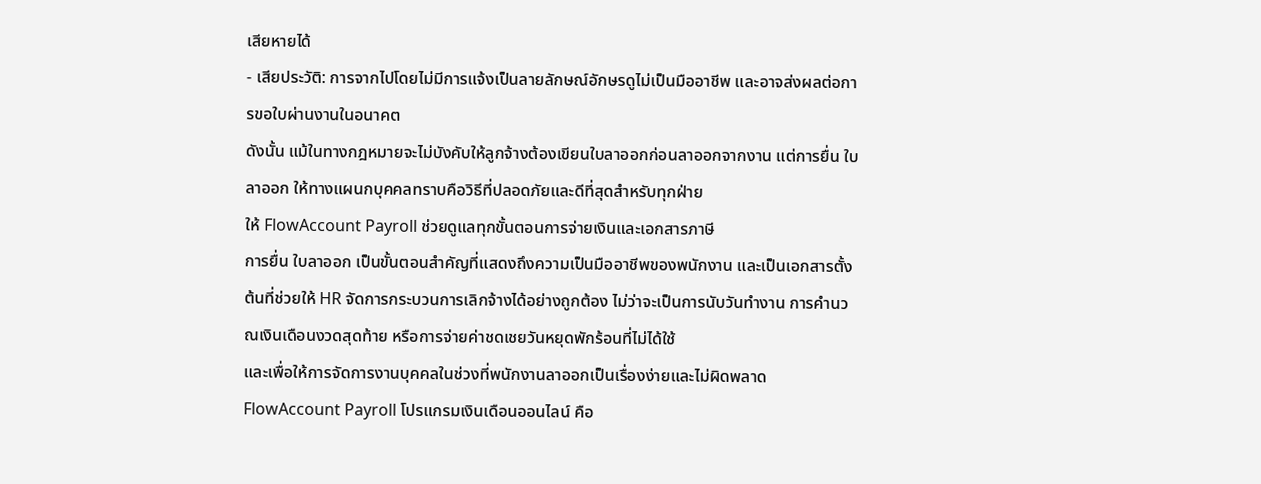เสียหายได้
- เสียประวัติ: การจากไปโดยไม่มีการแจ้งเป็นลายลักษณ์อักษรดูไม่เป็นมืออาชีพ และอาจส่งผลต่อการขอใบผ่านงานในอนาคต
ดังนั้น แม้ในทางกฎหมายจะไม่บังคับให้ลูกจ้างต้องเขียนใบลาออกก่อนลาออกจากงาน แต่การยื่น ใบลาออก ให้ทางแผนกบุคคลทราบคือวิธีที่ปลอดภัยและดีที่สุดสำหรับทุกฝ่าย
ให้ FlowAccount Payroll ช่วยดูแลทุกขั้นตอนการจ่ายเงินและเอกสารภาษี
การยื่น ใบลาออก เป็นขั้นตอนสำคัญที่แสดงถึงความเป็นมืออาชีพของพนักงาน และเป็นเอกสารตั้งต้นที่ช่วยให้ HR จัดการกระบวนการเลิกจ้างได้อย่างถูกต้อง ไม่ว่าจะเป็นการนับวันทำงาน การคำนวณเงินเดือนงวดสุดท้าย หรือการจ่ายค่าชดเชยวันหยุดพักร้อนที่ไม่ได้ใช้
และเพื่อให้การจัดการงานบุคคลในช่วงที่พนักงานลาออกเป็นเรื่องง่ายและไม่ผิดพลาด FlowAccount Payroll โปรแกรมเงินเดือนออนไลน์ คือ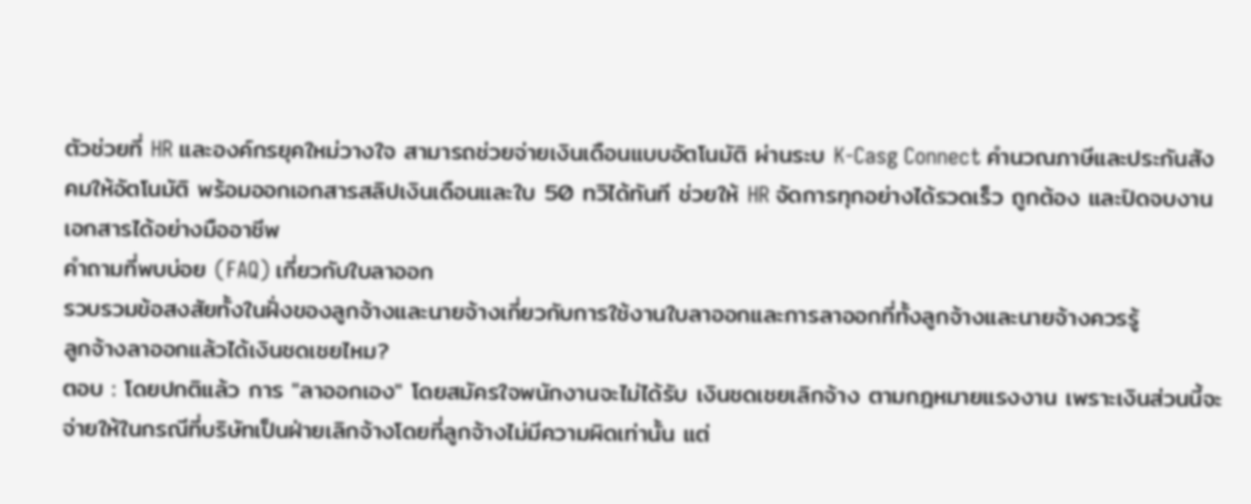ตัวช่วยที่ HR และองค์กรยุคใหม่วางใจ สามารถช่วยจ่ายเงินเดือนแบบอัตโนมัติ ผ่านระบ K-Casg Connect คำนวณภาษีและประกันสังคมให้อัตโนมัติ พร้อมออกเอกสารสลิปเงินเดือนและใบ 50 ทวิได้ทันที ช่วยให้ HR จัดการทุกอย่างได้รวดเร็ว ถูกต้อง และปิดจบงานเอกสารได้อย่างมืออาชีพ
คำถามที่พบบ่อย (FAQ) เกี่ยวกับใบลาออก
รวบรวมข้อสงสัยทั้งในฝั่งของลูกจ้างและนายจ้างเกี่ยวกับการใช้งานใบลาออกและการลาออกที่ทั้งลูกจ้างและนายจ้างควรรู้
ลูกจ้างลาออกแล้วได้เงินชดเชยไหม?
ตอบ : โดยปกติแล้ว การ "ลาออกเอง" โดยสมัครใจพนักงานจะไม่ได้รับ เงินชดเชยเลิกจ้าง ตามกฎหมายแรงงาน เพราะเงินส่วนนี้จะจ่ายให้ในกรณีที่บริษัทเป็นฝ่ายเลิกจ้างโดยที่ลูกจ้างไม่มีความผิดเท่านั้น แต่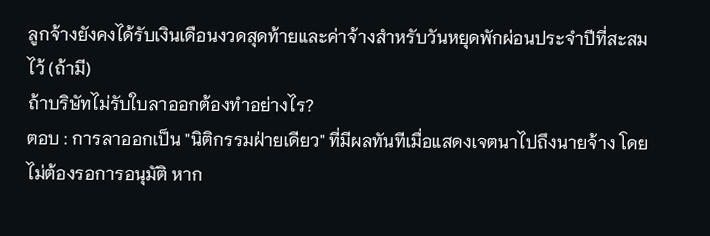ลูกจ้างยังคงได้รับเงินเดือนงวดสุดท้ายและค่าจ้างสำหรับวันหยุดพักผ่อนประจำปีที่สะสมไว้ (ถ้ามี)
ถ้าบริษัทไม่รับใบลาออกต้องทำอย่างไร?
ตอบ : การลาออกเป็น "นิติกรรมฝ่ายเดียว" ที่มีผลทันทีเมื่อแสดงเจตนาไปถึงนายจ้าง โดย ไม่ต้องรอการอนุมัติ หาก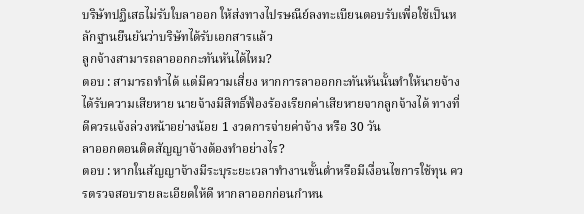บริษัทปฏิเสธไม่รับใบลาออก ให้ส่งทางไปรษณีย์ลงทะเบียนตอบรับเพื่อใช้เป็นหลักฐานยืนยันว่าบริษัทได้รับเอกสารแล้ว
ลูกจ้างสามารถลาออกกะทันหันได้ไหม?
ตอบ : สามารถทำได้ แต่มีความเสี่ยง หากการลาออกกะทันหันนั้นทำให้นายจ้างได้รับความเสียหาย นายจ้างมีสิทธิ์ฟ้องร้องเรียกค่าเสียหายจากลูกจ้างได้ ทางที่ดีควรแจ้งล่วงหน้าอย่างน้อย 1 งวดการจ่ายค่าจ้าง หรือ 30 วัน
ลาออกตอนติดสัญญาจ้างต้องทำอย่างไร?
ตอบ : หากในสัญญาจ้างมีระบุระยะเวลาทำงานขั้นต่ำหรือมีเงื่อนไขการใช้ทุน ควรตรวจสอบรายละเอียดให้ดี หากลาออกก่อนกำหน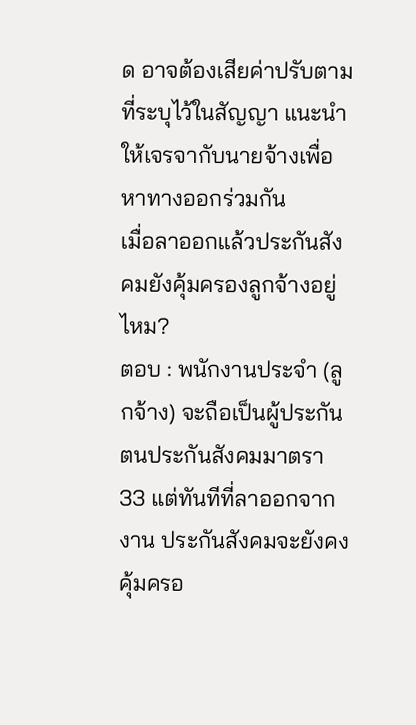ด อาจต้องเสียค่าปรับตามที่ระบุไว้ในสัญญา แนะนำให้เจรจากับนายจ้างเพื่อหาทางออกร่วมกัน
เมื่อลาออกแล้วประกันสังคมยังคุ้มครองลูกจ้างอยู่ไหม?
ตอบ : พนักงานประจำ (ลูกจ้าง) จะถือเป็นผู้ประกันตนประกันสังคมมาตรา 33 แต่ทันทีที่ลาออกจากงาน ประกันสังคมจะยังคงคุ้มครอ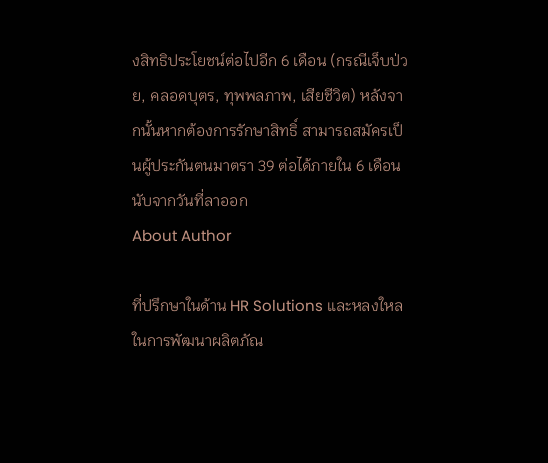งสิทธิประโยชน์ต่อไปอีก 6 เดือน (กรณีเจ็บป่วย, คลอดบุตร, ทุพพลภาพ, เสียชีวิต) หลังจากนั้นหากต้องการรักษาสิทธิ์ สามารถสมัครเป็นผู้ประกันตนมาตรา 39 ต่อได้ภายใน 6 เดือนนับจากวันที่ลาออก
About Author

ที่ปรึกษาในด้าน HR Solutions และหลงใหลในการพัฒนาผลิตภัณ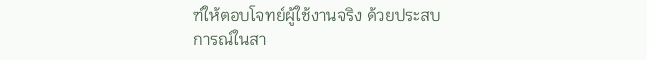ฑ์ให้ตอบโจทย์ผู้ใช้งานจริง ด้วยประสบการณ์ในสา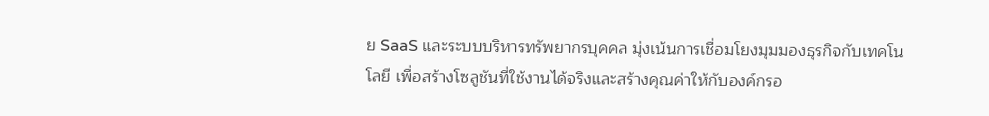ย SaaS และระบบบริหารทรัพยากรบุคคล มุ่งเน้นการเชื่อมโยงมุมมองธุรกิจกับเทคโนโลยี เพื่อสร้างโซลูชันที่ใช้งานได้จริงและสร้างคุณค่าให้กับองค์กรอ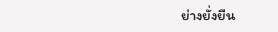ย่างยั่งยืน